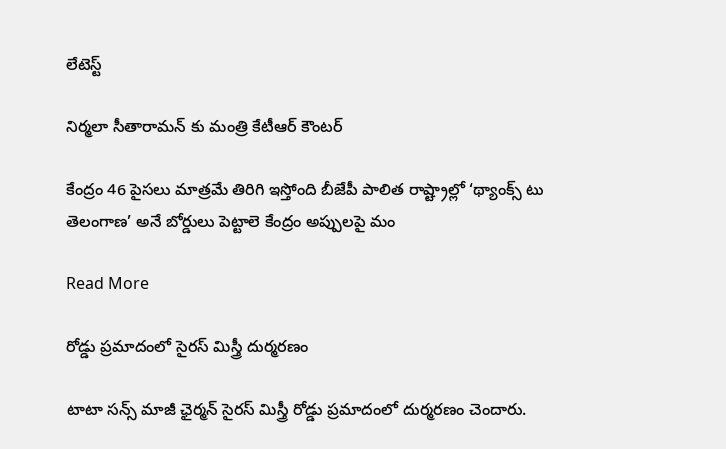లేటెస్ట్

నిర్మలా సీతారామన్ కు మంత్రి కేటీఆర్ కౌంటర్

కేంద్రం 46 పైసలు మాత్రమే తిరిగి ఇస్తోంది బీజేపీ పాలిత రాష్ట్రాల్లో ‘థ్యాంక్స్ టు తెలంగాణ’ అనే బోర్డులు పెట్టాలె కేంద్రం అప్పులపై మం

Read More

రోడ్డు ప్రమాదంలో సైరస్ మిస్త్రీ దుర్మరణం

టాటా సన్స్ మాజీ ఛైర్మన్ సైరస్ మిస్త్రీ రోడ్డు ప్రమాదంలో దుర్మరణం చెందారు.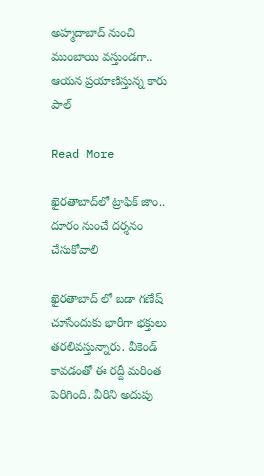అహ్మదాబాద్ నుంచి ముంబాయి వస్తుండగా.. ఆయన ప్రయాణిస్తున్న కారు పాల్‌

Read More

ఖైరతాబాద్‌‌లో ట్రాఫిక్ జాం.. దూరం నుంచే దర్శనం చేసుకోవాలి

ఖైరతాబాద్ లో బడా గణేష్ చూసేందుకు భారీగా భక్తులు తరలివస్తున్నారు. వీకెండ్ కావడంతో ఈ రద్దీ మరింత పెరిగింది. వీరిని అదుపు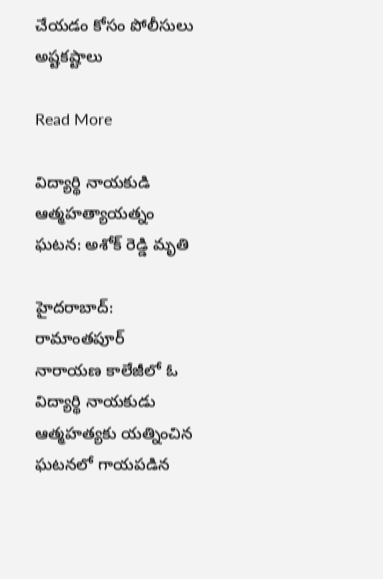చేయడం కోసం పోలీసులు అష్టకష్టాలు

Read More

విద్యార్థి నాయకుడి ఆత్మహత్యాయత్నం ఘటన: అశోక్ రెడ్డి మృతి

హైదరాబాద్: రామాంతపూర్ నారాయణ కాలేజీలో ఓ విద్యార్థి నాయకుడు ఆత్మహత్యకు యత్నించిన ఘటనలో గాయపడిన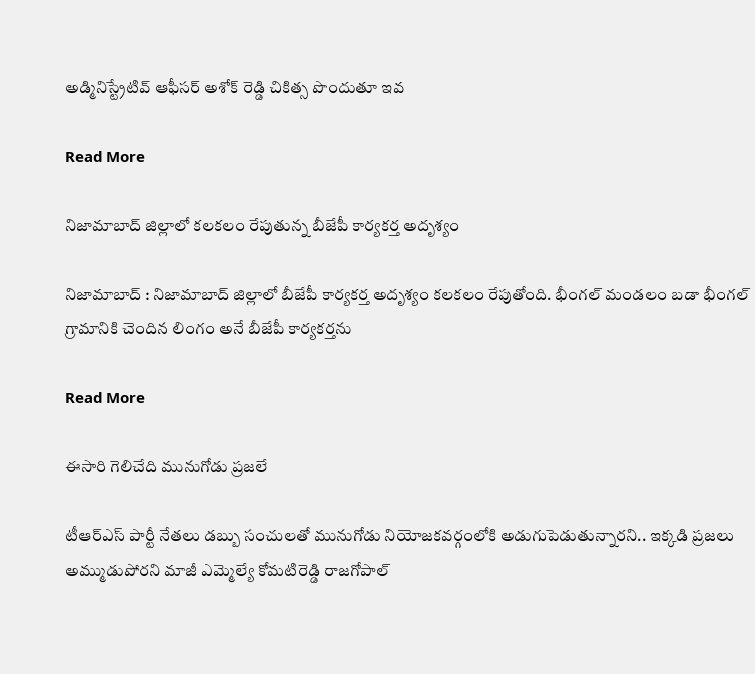అడ్మినిస్ట్రేటివ్ ఆఫీసర్ అశోక్ రెడ్డి చికిత్స పొందుతూ ఇవ

Read More

నిజామాబాద్ జిల్లాలో కలకలం రేపుతున్న బీజేపీ కార్యకర్త అదృశ్యం

నిజామాబాద్ : నిజామాబాద్ జిల్లాలో బీజేపీ కార్యకర్త అదృశ్యం కలకలం రేపుతోంది. భీంగల్ మండలం బడా భీంగల్ గ్రామానికి చెందిన లింగం అనే బీజేపీ కార్యకర్తను

Read More

ఈసారి గెలిచేది మునుగోడు ప్రజలే

టీఆర్ఎస్ పార్టీ నేతలు డబ్బు సంచులతో మునుగోడు నియోజకవర్గంలోకి అడుగుపెడుతున్నారని.. ఇక్కడి ప్రజలు అమ్ముడుపోరని మాజీ ఎమ్మెల్యే కోమటిరెడ్డి రాజగోపాల్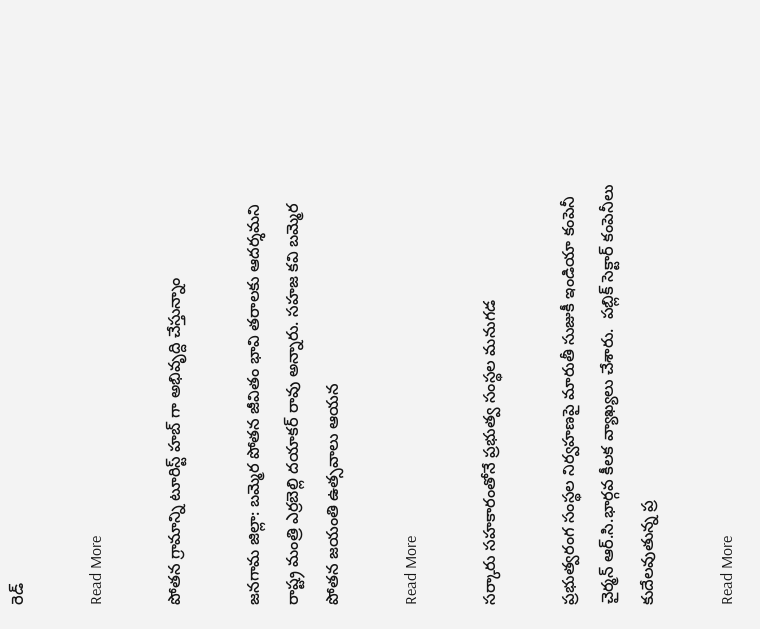రెడ్

Read More

పోతన గ్రామాన్ని టూరిస్ట్ హబ్ గా అభివృద్ది చేస్తున్నాం

జనగామ జిల్లా: బమ్మెర పోతన జీవితం భావి తరాలకు ఆదర్శమని రాష్ట్ర మంత్రి ఎర్రబెల్లి దయాకర్ రావు అన్నారు. సహజ కవి బమ్మెర పోతన జయంతి ఉత్సవాలు ఆయన

Read More

సర్కారు సహకారంతోనే ప్రభుత్వ సంస్థల మనుగడ

ప్రభుత్వరంగ సంస్థల నిర్వహణపై మారుతీ సుజుకీ ఇండియా కంపెనీ చైర్మన్ ఆర్.సి.భార్గవ కీలక వ్యాఖ్యలు చేశారు.  పబ్లిక్ సెక్టార్ కంపెనీలు కుదేలవుతున్న ప్ర

Read More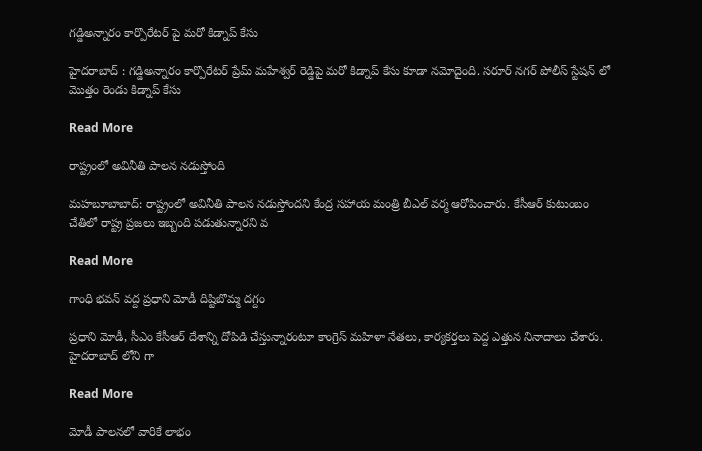గడ్డిఅన్నారం కార్పొరేటర్ పై మరో కిడ్నాప్ కేసు

హైదరాబాద్ : గడ్డిఅన్నారం కార్పొరేటర్ ప్రేమ్ మహేశ్వర్ రెడ్డిపై మరో కిడ్నాప్ కేసు కూడా నమోదైంది. సరూర్ నగర్ పోలీస్ స్టేషన్ లో మొత్తం రెండు కిడ్నాప్ కేసు

Read More

రాష్ట్రంలో అవినీతి పాలన నడుస్తోంది

మహబూబాబాద్: రాష్ట్రంలో అవినీతి పాలన నడుస్తోందని కేంద్ర సహాయ మంత్రి బీఎల్ వర్మ ఆరోపించారు. కేసీఆర్ కుటుంబం చేతిలో రాష్ట్ర ప్రజలు ఇబ్బంది పడుతున్నారని వ

Read More

గాంధి భవన్ వద్ద ప్రధాని మోడీ దిష్టిబొమ్మ దగ్దం

ప్రధాని మోడీ, సీఎం కేసీఆర్ దేశాన్ని దోపిడి చేస్తున్నారంటూ కాంగ్రెస్ మహిళా నేతలు, కార్యకర్తలు పెద్ద ఎత్తున నినాదాలు చేశారు. హైదరాబాద్ లోని గా

Read More

మోడీ పాలనలో వారికే లాభం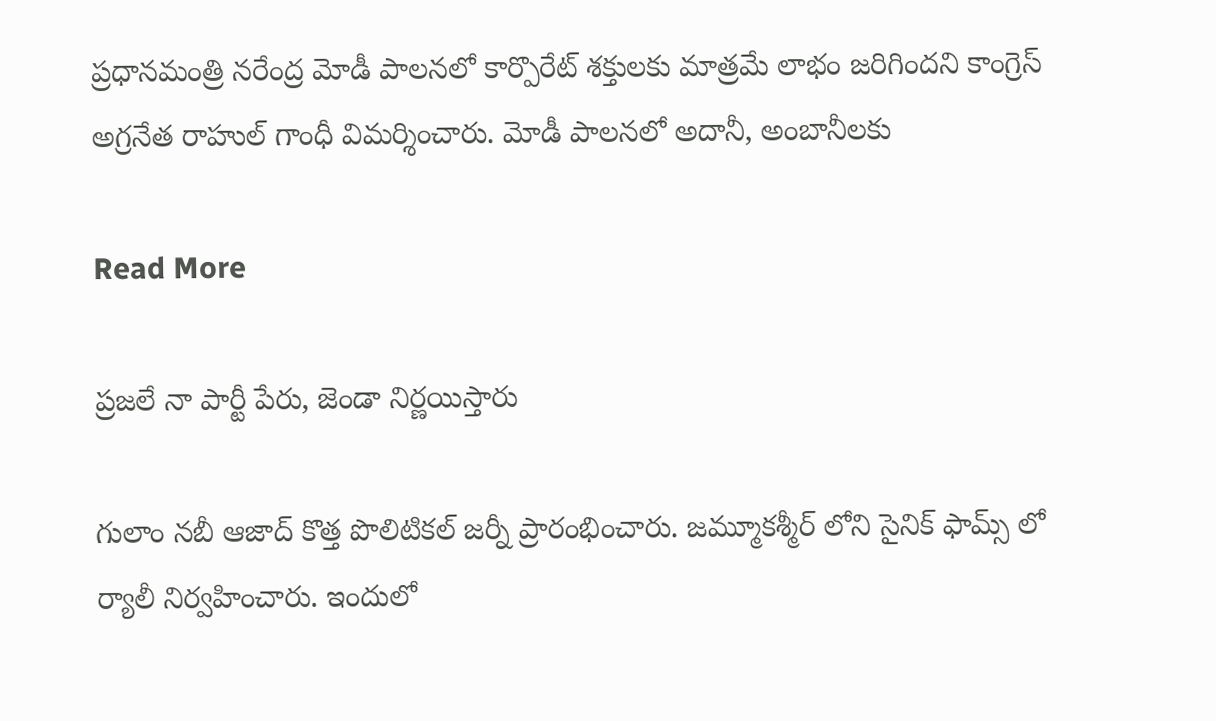ప్రధానమంత్రి నరేంద్ర మోడీ పాలనలో కార్పొరేట్ శక్తులకు మాత్రమే లాభం జరిగిందని కాంగ్రెస్ అగ్రనేత రాహుల్ గాంధీ విమర్శించారు. మోడీ పాలనలో అదానీ, అంబానీలకు

Read More

ప్రజలే నా పార్టీ పేరు, జెండా నిర్ణయిస్తారు

గులాం నబీ ఆజాద్ కొత్త పొలిటికల్ జర్నీ ప్రారంభించారు. జమ్మూకశ్మీర్ లోని సైనిక్ ఫామ్స్ లో  ర్యాలీ నిర్వహించారు. ఇందులో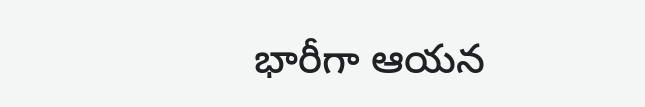భారీగా ఆయన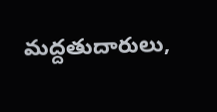మద్దతుదారులు,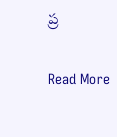ప్ర

Read More